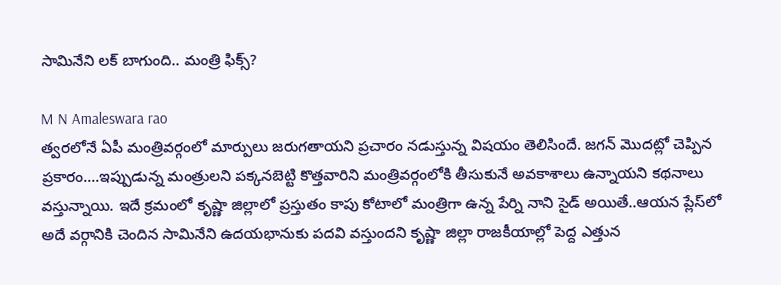సామినేని లక్ బాగుంది.. మంత్రి ఫిక్స్?

M N Amaleswara rao
త్వరలోనే ఏపీ మంత్రివర్గంలో మార్పులు జరుగతాయని ప్రచారం నడుస్తున్న విషయం తెలిసిందే. జగన్ మొదట్లో చెప్పిన ప్రకారం....ఇప్పుడున్న మంత్రులని పక్కనబెట్టి కొత్తవారిని మంత్రివర్గంలోకి తీసుకునే అవకాశాలు ఉన్నాయని కథనాలు వస్తున్నాయి. ఇదే క్రమంలో కృష్ణా జిల్లాలో ప్రస్తుతం కాపు కోటాలో మంత్రిగా ఉన్న పేర్ని నాని సైడ్ అయితే..ఆయన ప్లేస్‌లో అదే వర్గానికి చెందిన సామినేని ఉదయభానుకు పదవి వస్తుందని కృష్ణా జిల్లా రాజకీయాల్లో పెద్ద ఎత్తున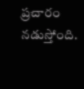ప్రచారం నడుస్తోంది.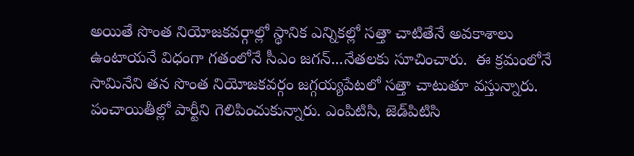అయితే సొంత నియోజకవర్గాల్లో స్థానిక ఎన్నికల్లో సత్తా చాటితేనే అవకాశాలు ఉంటాయనే విధంగా గతంలోనే సీఎం జగన్...నేతలకు సూచించారు.  ఈ క్రమంలోనే సామినేని తన సొంత నియోజకవర్గం జగ్గయ్యపేటలో సత్తా చాటుతూ వస్తున్నారు. పంచాయితీల్లో పార్టీని గెలిపించుకున్నారు. ఎం‌పి‌టి‌సి, జెడ్‌పి‌టి‌సి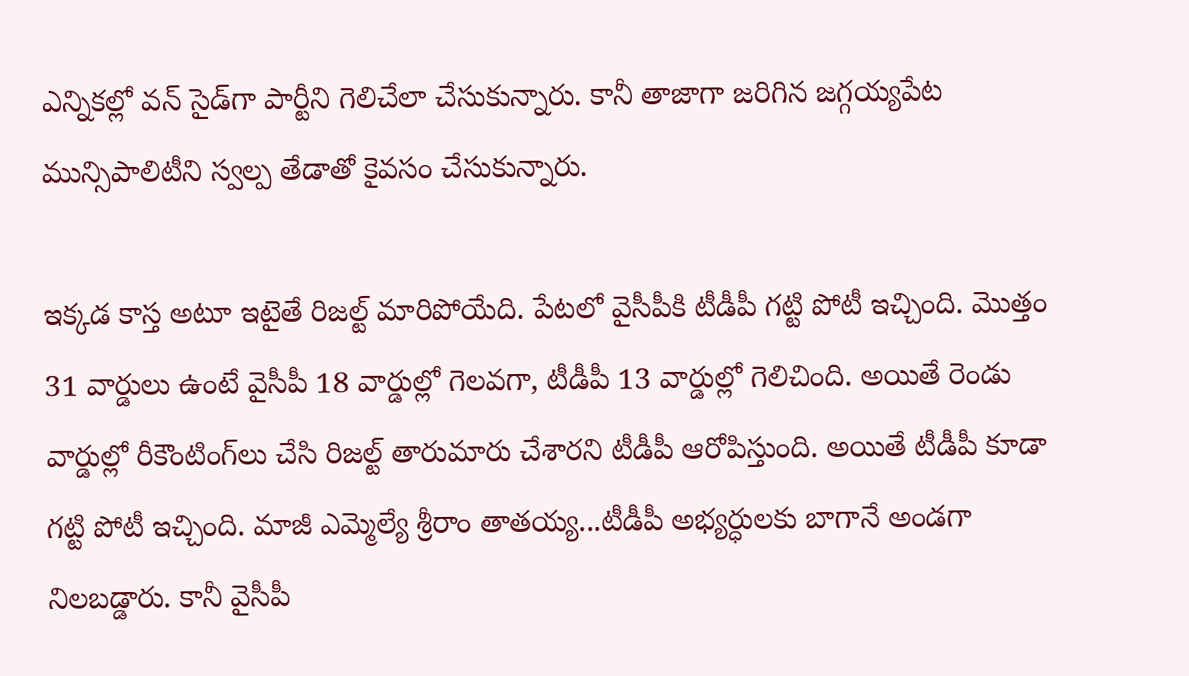ఎన్నికల్లో వన్ సైడ్‌గా పార్టీని గెలిచేలా చేసుకున్నారు. కానీ తాజాగా జరిగిన జగ్గయ్యపేట మున్సిపాలిటీని స్వల్ప తేడాతో కైవసం చేసుకున్నారు.

ఇక్కడ కాస్త అటూ ఇటైతే రిజల్ట్ మారిపోయేది. పేటలో వైసీపీకి టీడీపీ గట్టి పోటీ ఇచ్చింది. మొత్తం 31 వార్డులు ఉంటే వైసీపీ 18 వార్డుల్లో గెలవగా, టీడీపీ 13 వార్డుల్లో గెలిచింది. అయితే రెండు వార్డుల్లో రీకౌంటింగ్‌లు చేసి రిజల్ట్ తారుమారు చేశారని టీడీపీ ఆరోపిస్తుంది. అయితే టీడీపీ కూడా గట్టి పోటీ ఇచ్చింది. మాజీ ఎమ్మెల్యే శ్రీరాం తాతయ్య...టీడీపీ అభ్యర్ధులకు బాగానే అండగా నిలబడ్డారు. కానీ వైసీపీ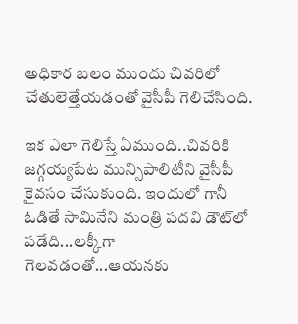అధికార బలం ముందు చివరిలో చేతులెత్తేయడంతో వైసీపీ గెలిచేసింది.

ఇక ఎలా గెలిస్తే ఏముంది..చివరికి జగ్గయ్యపేట మున్సిపాలిటీని వైసీపీ కైవసం చేసుకుంది. ఇందులో గానీ ఓడితే సామినేని మంత్రి పదవి డౌట్‌లో పడేది...లక్కీగా గెలవడంతో...ఆయనకు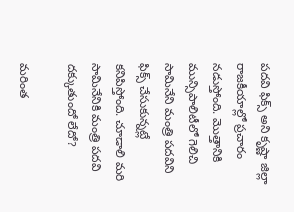పదవి ఫిక్స్ అని కృష్ణా జిల్లా రాజకీయాల్లో ప్రచారం నడుస్తోంది. మొత్తానికి మున్సిపాలిటీలో గెలిచి సామినేని మంత్రి పదవిని ఫిక్స్ చేసుకున్నట్లే కనిపిస్తోంది. చూడాలి మరి సామినేనికి మంత్రి పదవి దక్కుతుందో లేదో?

మరింత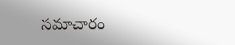సమాచారం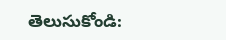తెలుసుకోండి: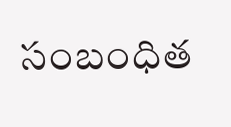సంబంధిత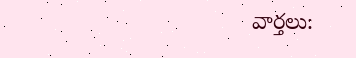వార్తలు: